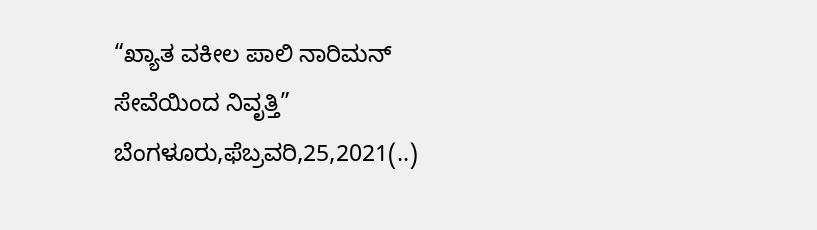“ಖ್ಯಾತ ವಕೀಲ ಪಾಲಿ ನಾರಿಮನ್ ಸೇವೆಯಿಂದ ನಿವೃತ್ತಿ” ಬೆಂಗಳೂರು,ಫೆಬ್ರವರಿ,25,2021(..)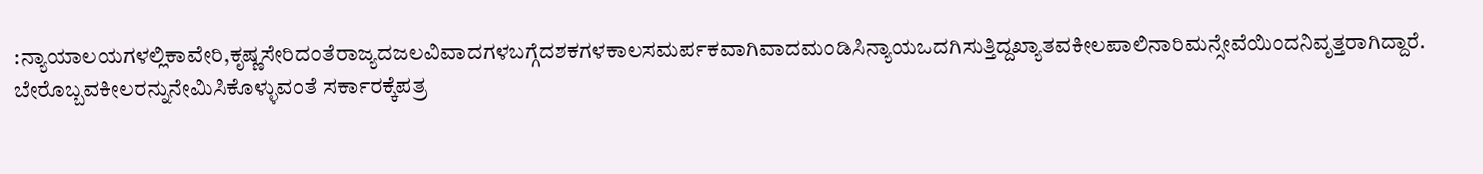:ನ್ಯಾಯಾಲಯಗಳಲ್ಲಿಕಾವೇರಿ,ಕೃಷ್ಣಸೇರಿದಂತೆರಾಜ್ಯದಜಲವಿವಾದಗಳಬಗ್ಗೆದಶಕಗಳಕಾಲಸಮರ್ಪಕವಾಗಿವಾದಮಂಡಿಸಿನ್ಯಾಯಒದಗಿಸುತ್ತಿದ್ದಖ್ಯಾತವಕೀಲಪಾಲಿನಾರಿಮನ್ಸೇವೆಯಿಂದನಿವೃತ್ತರಾಗಿದ್ದಾರೆ. ಬೇರೊಬ್ಬವಕೀಲರನ್ನುನೇಮಿಸಿಕೊಳ್ಳುವಂತೆ ಸರ್ಕಾರಕ್ಕೆಪತ್ರ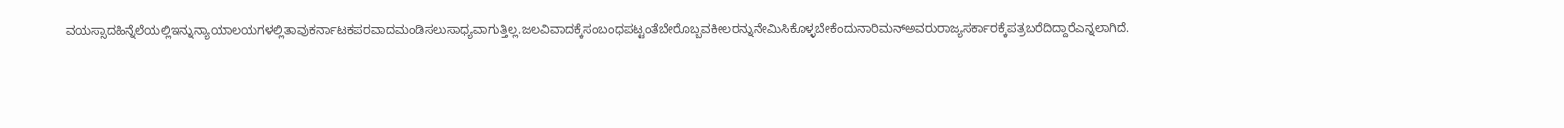ವಯಸ್ಸಾದಹಿನ್ನೆಲೆಯಲ್ಲಿಇನ್ನುನ್ಯಾಯಾಲಯಗಳಲ್ಲಿತಾವುಕರ್ನಾಟಕಪರವಾದಮಂಡಿಸಲುಸಾಧ್ಯವಾಗುತ್ತಿಲ್ಲ.ಜಲವಿವಾದಕ್ಕೆಸಂಬಂಧಪಟ್ಟಂತೆಬೇರೊಬ್ಬವಕೀಲರನ್ನುನೇಮಿಸಿಕೊಳ್ಳಬೇಕೆಂದುನಾರಿಮನ್ಅವರುರಾಜ್ಯಸರ್ಕಾರಕ್ಕೆಪತ್ರಬರೆದಿದ್ದಾರೆಎನ್ನಲಾಗಿದೆ.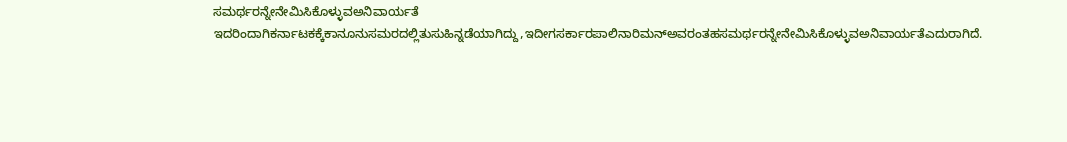ಸಮರ್ಥರನ್ನೇನೇಮಿಸಿಕೊಳ್ಳುವಅನಿವಾರ್ಯತೆ ಇದರಿಂದಾಗಿಕರ್ನಾಟಕಕ್ಕೆಕಾನೂನುಸಮರದಲ್ಲಿತುಸುಹಿನ್ನಡೆಯಾಗಿದ್ದು,ಇದೀಗಸರ್ಕಾರಪಾಲಿನಾರಿಮನ್ಅವರಂತಹಸಮರ್ಥರನ್ನೇನೇಮಿಸಿಕೊಳ್ಳುವಅನಿವಾರ್ಯತೆಎದುರಾಗಿದೆ.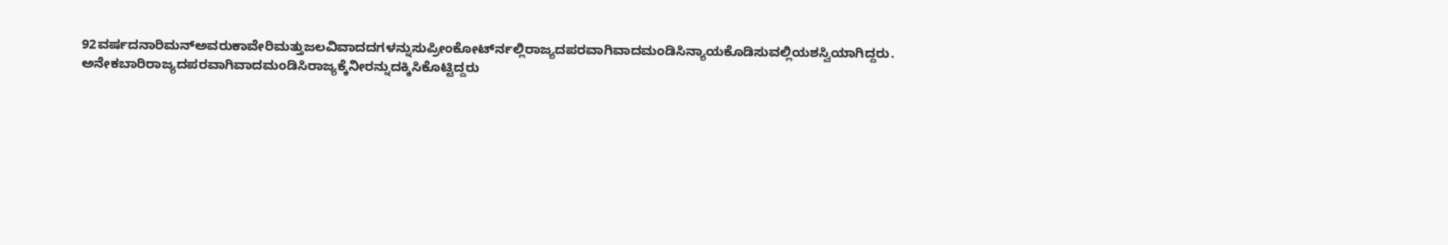92ವರ್ಷದನಾರಿಮನ್ಅವರುಕಾವೇರಿಮತ್ತುಜಲವಿವಾದದಗಳನ್ನುಸುಪ್ರೀಂಕೋರ್ಟ್‍ನಲ್ಲಿರಾಜ್ಯದಪರವಾಗಿವಾದಮಂಡಿಸಿನ್ಯಾಯಕೊಡಿಸುವಲ್ಲಿಯಶಸ್ವಿಯಾಗಿದ್ದರು. ಅನೇಕಬಾರಿರಾಜ್ಯದಪರವಾಗಿವಾದಮಂಡಿಸಿರಾಜ್ಯಕ್ಕೆನೀರನ್ನುದಕ್ಕಿಸಿಕೊಟ್ಟಿದ್ದರು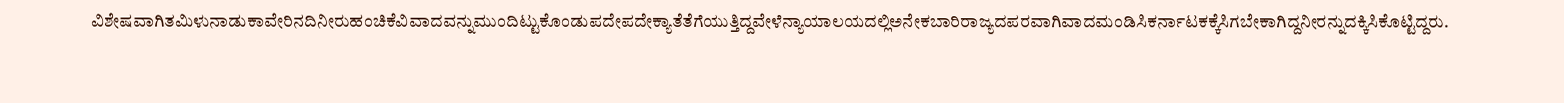ವಿಶೇಷವಾಗಿತಮಿಳುನಾಡುಕಾವೇರಿನದಿನೀರುಹಂಚಿಕೆವಿವಾದವನ್ನುಮುಂದಿಟ್ಟುಕೊಂಡುಪದೇಪದೇಕ್ಯಾತೆತೆಗೆಯುತ್ತಿದ್ದವೇಳೆನ್ಯಾಯಾಲಯದಲ್ಲಿಅನೇಕಬಾರಿರಾಜ್ಯದಪರವಾಗಿವಾದಮಂಡಿಸಿಕರ್ನಾಟಕಕ್ಕೆಸಿಗಬೇಕಾಗಿದ್ದನೀರನ್ನುದಕ್ಕಿಸಿಕೊಟ್ಟಿದ್ದರು.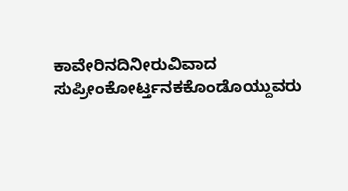ಕಾವೇರಿನದಿನೀರುವಿವಾದ ಸುಪ್ರೀಂಕೋರ್ಟ್ತನಕಕೊಂಡೊಯ್ದುವರು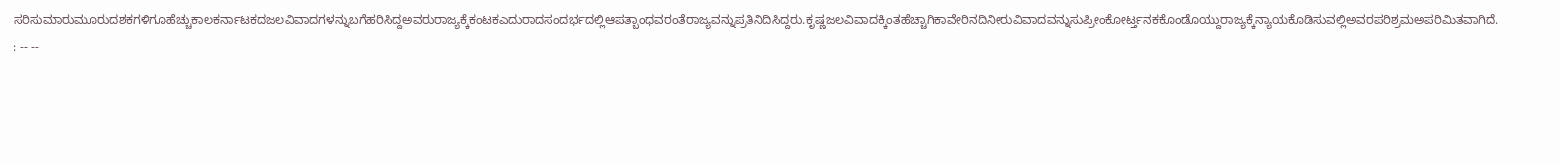ಸರಿಸುಮಾರುಮೂರುದಶಕಗಳಿಗೂಹೆಚ್ಚುಕಾಲಕರ್ನಾಟಕದಜಲವಿವಾದಗಳನ್ನುಬಗೆಹರಿಸಿದ್ದಅವರುರಾಜ್ಯಕ್ಕೆಕಂಟಕಎದುರಾದಸಂದರ್ಭದಲ್ಲಿಆಪತ್ಬಾಂಧವರಂತೆರಾಜ್ಯವನ್ನುಪ್ರತಿನಿದಿಸಿದ್ದರು.ಕೃಷ್ಣಜಲವಿವಾದಕ್ಕಿಂತಹೆಚ್ಚಾಗಿಕಾವೇರಿನದಿನೀರುವಿವಾದವನ್ನುಸುಪ್ರೀಂಕೋರ್ಟ್ತನಕಕೊಂಡೊಯ್ದುರಾಜ್ಯಕ್ಕೆನ್ಯಾಯಕೊಡಿಸುವಲ್ಲಿಅವರಪರಿಶ್ರಮಅಪರಿಮಿತವಾಗಿದೆ. : -- --